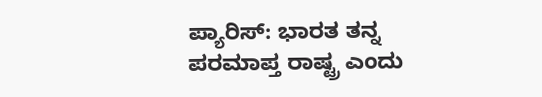ಪ್ಯಾರಿಸ್: ಭಾರತ ತನ್ನ ಪರಮಾಪ್ತ ರಾಷ್ಟ್ರ ಎಂದು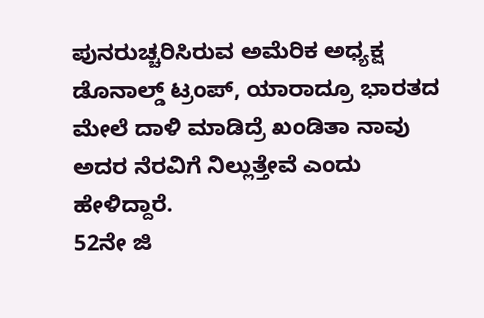ಪುನರುಚ್ಚರಿಸಿರುವ ಅಮೆರಿಕ ಅಧ್ಯಕ್ಷ ಡೊನಾಲ್ಡ್ ಟ್ರಂಪ್, ಯಾರಾದ್ರೂ ಭಾರತದ ಮೇಲೆ ದಾಳಿ ಮಾಡಿದ್ರೆ ಖಂಡಿತಾ ನಾವು ಅದರ ನೆರವಿಗೆ ನಿಲ್ಲುತ್ತೇವೆ ಎಂದು ಹೇಳಿದ್ದಾರೆ.
52ನೇ ಜಿ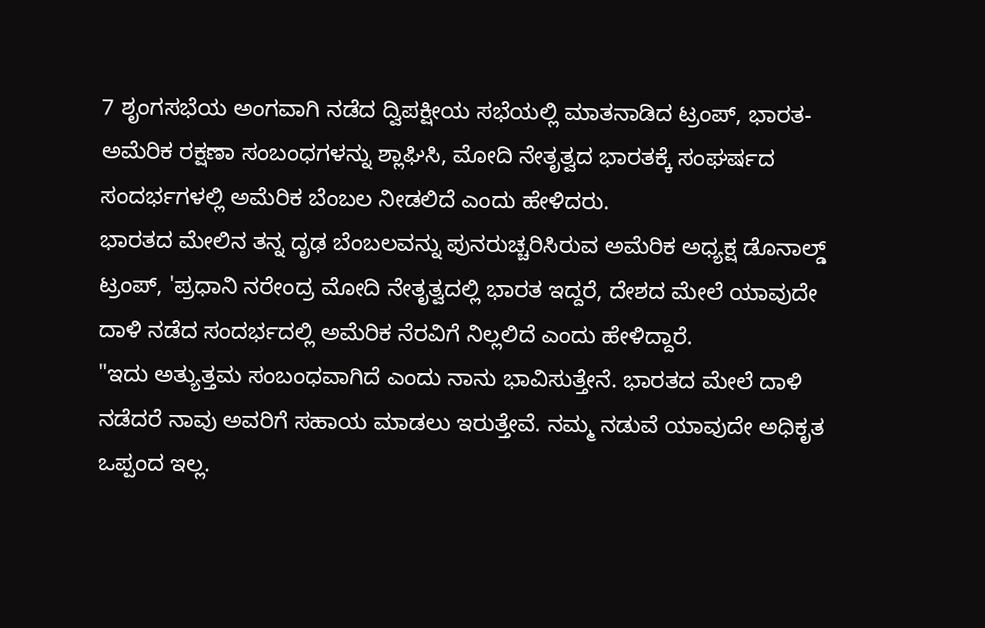7 ಶೃಂಗಸಭೆಯ ಅಂಗವಾಗಿ ನಡೆದ ದ್ವಿಪಕ್ಷೀಯ ಸಭೆಯಲ್ಲಿ ಮಾತನಾಡಿದ ಟ್ರಂಪ್, ಭಾರತ-ಅಮೆರಿಕ ರಕ್ಷಣಾ ಸಂಬಂಧಗಳನ್ನು ಶ್ಲಾಘಿಸಿ, ಮೋದಿ ನೇತೃತ್ವದ ಭಾರತಕ್ಕೆ ಸಂಘರ್ಷದ ಸಂದರ್ಭಗಳಲ್ಲಿ ಅಮೆರಿಕ ಬೆಂಬಲ ನೀಡಲಿದೆ ಎಂದು ಹೇಳಿದರು.
ಭಾರತದ ಮೇಲಿನ ತನ್ನ ದೃಢ ಬೆಂಬಲವನ್ನು ಪುನರುಚ್ಚರಿಸಿರುವ ಅಮೆರಿಕ ಅಧ್ಯಕ್ಷ ಡೊನಾಲ್ಡ್ ಟ್ರಂಪ್, 'ಪ್ರಧಾನಿ ನರೇಂದ್ರ ಮೋದಿ ನೇತೃತ್ವದಲ್ಲಿ ಭಾರತ ಇದ್ದರೆ, ದೇಶದ ಮೇಲೆ ಯಾವುದೇ ದಾಳಿ ನಡೆದ ಸಂದರ್ಭದಲ್ಲಿ ಅಮೆರಿಕ ನೆರವಿಗೆ ನಿಲ್ಲಲಿದೆ ಎಂದು ಹೇಳಿದ್ದಾರೆ.
"ಇದು ಅತ್ಯುತ್ತಮ ಸಂಬಂಧವಾಗಿದೆ ಎಂದು ನಾನು ಭಾವಿಸುತ್ತೇನೆ. ಭಾರತದ ಮೇಲೆ ದಾಳಿ ನಡೆದರೆ ನಾವು ಅವರಿಗೆ ಸಹಾಯ ಮಾಡಲು ಇರುತ್ತೇವೆ. ನಮ್ಮ ನಡುವೆ ಯಾವುದೇ ಅಧಿಕೃತ ಒಪ್ಪಂದ ಇಲ್ಲ.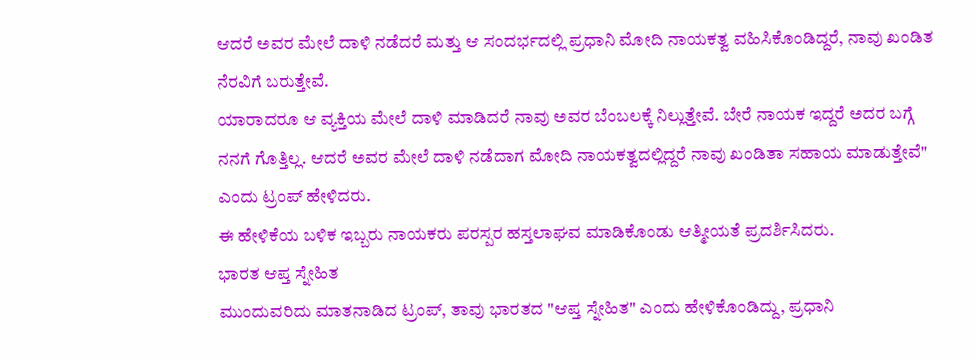ಆದರೆ ಅವರ ಮೇಲೆ ದಾಳಿ ನಡೆದರೆ ಮತ್ತು ಆ ಸಂದರ್ಭದಲ್ಲಿ ಪ್ರಧಾನಿ ಮೋದಿ ನಾಯಕತ್ವ ವಹಿಸಿಕೊಂಡಿದ್ದರೆ, ನಾವು ಖಂಡಿತ ನೆರವಿಗೆ ಬರುತ್ತೇವೆ.
ಯಾರಾದರೂ ಆ ವ್ಯಕ್ತಿಯ ಮೇಲೆ ದಾಳಿ ಮಾಡಿದರೆ ನಾವು ಅವರ ಬೆಂಬಲಕ್ಕೆ ನಿಲ್ಲುತ್ತೇವೆ. ಬೇರೆ ನಾಯಕ ಇದ್ದರೆ ಅದರ ಬಗ್ಗೆ ನನಗೆ ಗೊತ್ತಿಲ್ಲ. ಆದರೆ ಅವರ ಮೇಲೆ ದಾಳಿ ನಡೆದಾಗ ಮೋದಿ ನಾಯಕತ್ವದಲ್ಲಿದ್ದರೆ ನಾವು ಖಂಡಿತಾ ಸಹಾಯ ಮಾಡುತ್ತೇವೆ" ಎಂದು ಟ್ರಂಪ್ ಹೇಳಿದರು.
ಈ ಹೇಳಿಕೆಯ ಬಳಿಕ ಇಬ್ಬರು ನಾಯಕರು ಪರಸ್ಪರ ಹಸ್ತಲಾಘವ ಮಾಡಿಕೊಂಡು ಆತ್ಮೀಯತೆ ಪ್ರದರ್ಶಿಸಿದರು.
ಭಾರತ ಆಪ್ತ ಸ್ನೇಹಿತ
ಮುಂದುವರಿದು ಮಾತನಾಡಿದ ಟ್ರಂಪ್, ತಾವು ಭಾರತದ "ಆಪ್ತ ಸ್ನೇಹಿತ" ಎಂದು ಹೇಳಿಕೊಂಡಿದ್ದು, ಪ್ರಧಾನಿ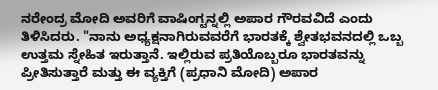ನರೇಂದ್ರ ಮೋದಿ ಅವರಿಗೆ ವಾಷಿಂಗ್ಟನ್ನಲ್ಲಿ ಅಪಾರ ಗೌರವವಿದೆ ಎಂದು ತಿಳಿಸಿದರು. "ನಾನು ಅಧ್ಯಕ್ಷನಾಗಿರುವವರೆಗೆ ಭಾರತಕ್ಕೆ ಶ್ವೇತಭವನದಲ್ಲಿ ಒಬ್ಬ ಉತ್ತಮ ಸ್ನೇಹಿತ ಇರುತ್ತಾನೆ. ಇಲ್ಲಿರುವ ಪ್ರತಿಯೊಬ್ಬರೂ ಭಾರತವನ್ನು ಪ್ರೀತಿಸುತ್ತಾರೆ ಮತ್ತು ಈ ವ್ಯಕ್ತಿಗೆ (ಪ್ರಧಾನಿ ಮೋದಿ) ಅಪಾರ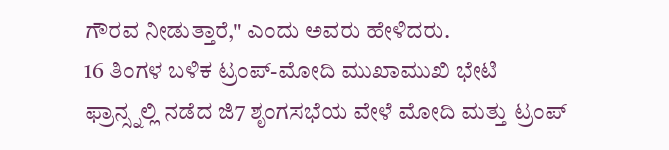ಗೌರವ ನೀಡುತ್ತಾರೆ," ಎಂದು ಅವರು ಹೇಳಿದರು.
16 ತಿಂಗಳ ಬಳಿಕ ಟ್ರಂಪ್-ಮೋದಿ ಮುಖಾಮುಖಿ ಭೇಟಿ
ಫ್ರಾನ್ಸ್ನಲ್ಲಿ ನಡೆದ ಜಿ7 ಶೃಂಗಸಭೆಯ ವೇಳೆ ಮೋದಿ ಮತ್ತು ಟ್ರಂಪ್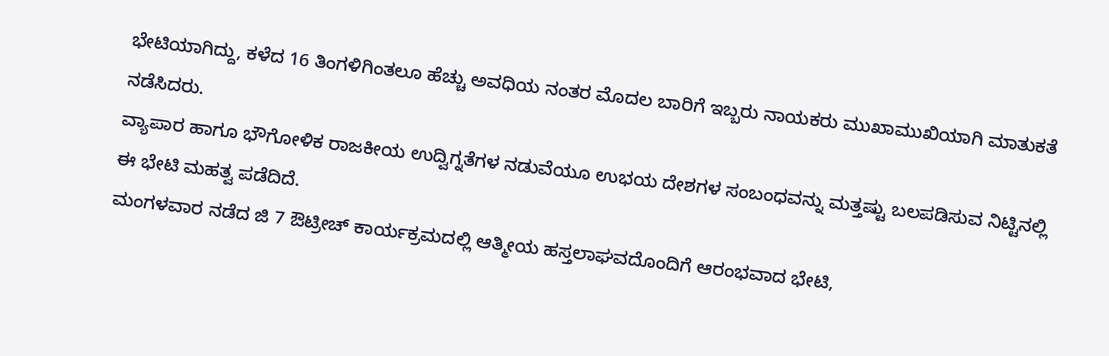ಭೇಟಿಯಾಗಿದ್ದು, ಕಳೆದ 16 ತಿಂಗಳಿಗಿಂತಲೂ ಹೆಚ್ಚು ಅವಧಿಯ ನಂತರ ಮೊದಲ ಬಾರಿಗೆ ಇಬ್ಬರು ನಾಯಕರು ಮುಖಾಮುಖಿಯಾಗಿ ಮಾತುಕತೆ ನಡೆಸಿದರು.
ವ್ಯಾಪಾರ ಹಾಗೂ ಭೌಗೋಳಿಕ ರಾಜಕೀಯ ಉದ್ವಿಗ್ನತೆಗಳ ನಡುವೆಯೂ ಉಭಯ ದೇಶಗಳ ಸಂಬಂಧವನ್ನು ಮತ್ತಷ್ಟು ಬಲಪಡಿಸುವ ನಿಟ್ಟಿನಲ್ಲಿ ಈ ಭೇಟಿ ಮಹತ್ವ ಪಡೆದಿದೆ.
ಮಂಗಳವಾರ ನಡೆದ ಜಿ 7 ಔಟ್ರೀಚ್ ಕಾರ್ಯಕ್ರಮದಲ್ಲಿ ಆತ್ಮೀಯ ಹಸ್ತಲಾಘವದೊಂದಿಗೆ ಆರಂಭವಾದ ಭೇಟಿ,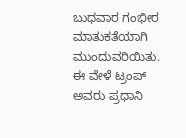ಬುಧವಾರ ಗಂಭೀರ ಮಾತುಕತೆಯಾಗಿ ಮುಂದುವರಿಯಿತು. ಈ ವೇಳೆ ಟ್ರಂಪ್ ಅವರು ಪ್ರಧಾನಿ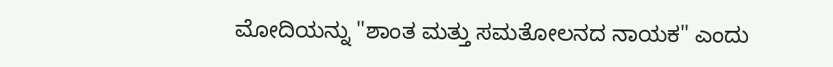ಮೋದಿಯನ್ನು "ಶಾಂತ ಮತ್ತು ಸಮತೋಲನದ ನಾಯಕ" ಎಂದು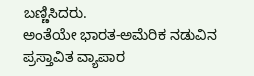ಬಣ್ಣಿಸಿದರು.
ಅಂತೆಯೇ ಭಾರತ-ಅಮೆರಿಕ ನಡುವಿನ ಪ್ರಸ್ತಾವಿತ ವ್ಯಾಪಾರ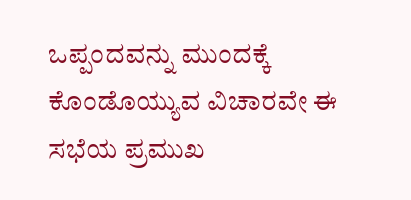ಒಪ್ಪಂದವನ್ನು ಮುಂದಕ್ಕೆ ಕೊಂಡೊಯ್ಯುವ ವಿಚಾರವೇ ಈ ಸಭೆಯ ಪ್ರಮುಖ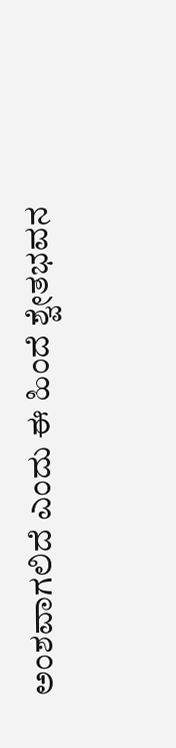ಅಂಶವಾಗಲಿದೆ ಎಂದು ಈ ಹಿಂದೆ ಶ್ವೇತಭವನ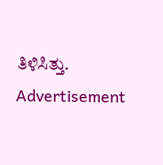ತಿಳಿಸಿತ್ತು.
Advertisement